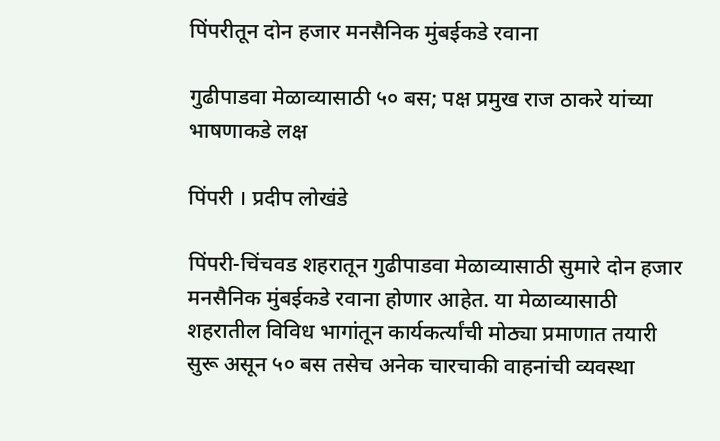पिंपरीतून दोन हजार मनसैनिक मुंबईकडे रवाना

गुढीपाडवा मेळाव्यासाठी ५० बस; पक्ष प्रमुख राज ठाकरे यांच्या भाषणाकडे लक्ष

पिंपरी । प्रदीप लोखंडे

पिंपरी-चिंचवड शहरातून गुढीपाडवा मेळाव्यासाठी सुमारे दोन हजार मनसैनिक मुंबईकडे रवाना होणार आहेत. या मेळाव्यासाठी शहरातील विविध भागांतून कार्यकर्त्यांची मोठ्या प्रमाणात तयारी सुरू असून ५० बस तसेच अनेक चारचाकी वाहनांची व्यवस्था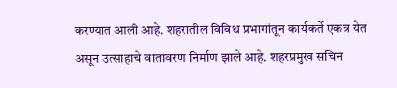करण्यात आली आहे. शहरातील विविध प्रभागांतून कार्यकर्ते एकत्र येत असून उत्साहाचे वातावरण निर्माण झाले आहे. शहरप्रमुख सचिन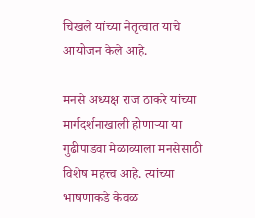चिखले यांच्या नेतृत्वात याचे आयोजन केले आहे.

मनसे अध्यक्ष राज ठाकरे यांच्या मार्गदर्शनाखाली होणाऱ्या या गुढीपाडवा मेळाव्याला मनसेसाठी विशेष महत्त्व आहे. त्यांच्या भाषणाकडे केवळ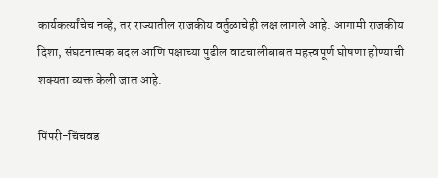कार्यकर्त्यांचेच नव्हे, तर राज्यातील राजकीय वर्तुळाचेही लक्ष लागले आहे. आगामी राजकीय दिशा, संघटनात्मक बदल आणि पक्षाच्या पुढील वाटचालीबाबत महत्त्वपूर्ण घोषणा होण्याची शक्यता व्यक्त केली जात आहे.

पिंपरी-चिंचवड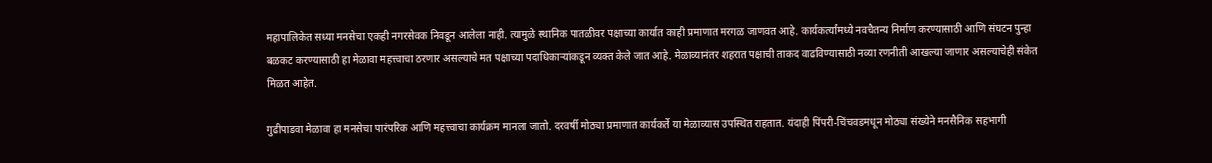महापालिकेत सध्या मनसेचा एकही नगरसेवक निवडून आलेला नाही. त्यामुळे स्थानिक पातळीवर पक्षाच्या कार्यात काही प्रमाणात मरगळ जाणवत आहे. कार्यकर्त्यांमध्ये नवचैतन्य निर्माण करण्यासाठी आणि संघटन पुन्हा बळकट करण्यासाठी हा मेळावा महत्त्वाचा ठरणार असल्याचे मत पक्षाच्या पदाधिकाऱ्यांकडून व्यक्त केले जात आहे. मेळाव्यानंतर शहरात पक्षाची ताकद वाढविण्यासाठी नव्या रणनीती आखल्या जाणार असल्याचेही संकेत मिळत आहेत.

गुढीपाडवा मेळावा हा मनसेचा पारंपरिक आणि महत्त्वाचा कार्यक्रम मानला जातो. दरवर्षी मोठ्या प्रमाणात कार्यकर्ते या मेळाव्यास उपस्थित राहतात. यंदाही पिंपरी-चिंचवडमधून मोठ्या संख्येने मनसैनिक सहभागी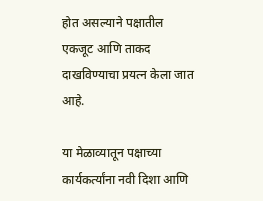होत असल्याने पक्षातील एकजूट आणि ताकद दाखविण्याचा प्रयत्न केला जात आहे.

या मेळाव्यातून पक्षाच्या कार्यकर्त्यांना नवी दिशा आणि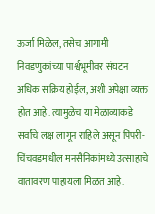ऊर्जा मिळेल, तसेच आगामी निवडणुकांच्या पार्श्वभूमीवर संघटन अधिक सक्रिय होईल, अशी अपेक्षा व्यक्त होत आहे. त्यामुळेच या मेळाव्याकडे सर्वांचे लक्ष लागून राहिले असून पिंपरी-चिंचवडमधील मनसैनिकांमध्ये उत्साहाचे वातावरण पाहायला मिळत आहे.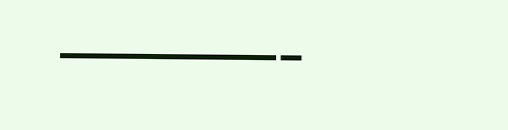———-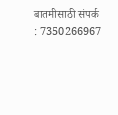बातमीसाठी संपर्क : 7350266967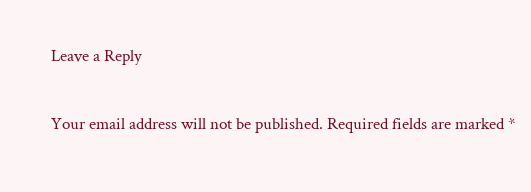Leave a Reply

Your email address will not be published. Required fields are marked *